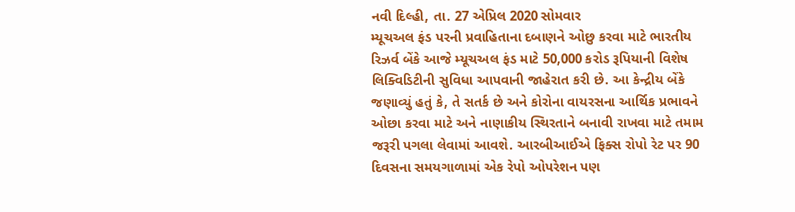નવી દિલ્હી, તા. 27 એપ્રિલ 2020 સોમવાર
મ્યૂચઅલ ફંડ પરની પ્રવાહિતાના દબાણને ઓછુ કરવા માટે ભારતીય રિઝર્વ બેંકે આજે મ્યૂચઅલ ફંડ માટે 50,000 કરોડ રૂપિયાની વિશેષ લિક્વિડિટીની સુવિધા આપવાની જાહેરાત કરી છે. આ કેન્દ્રીય બેંકે જણાવ્યું હતું કે, તે સતર્ક છે અને કોરોના વાયરસના આર્થિક પ્રભાવને ઓછા કરવા માટે અને નાણાકીય સ્થિરતાને બનાવી રાખવા માટે તમામ જરૂરી પગલા લેવામાં આવશે. આરબીઆઈએ ફિક્સ રોપો રેટ પર 90 દિવસના સમયગાળામાં એક રેપો ઓપરેશન પણ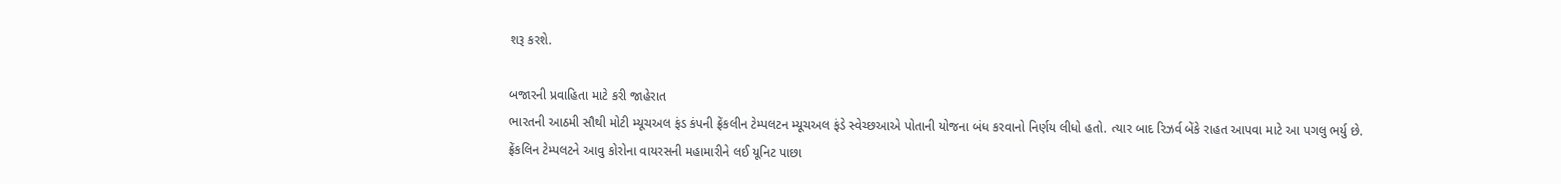શરૂ કરશે.

બજારની પ્રવાહિતા માટે કરી જાહેરાત
ભારતની આઠમી સૌથી મોટી મ્યૂચઅલ ફંડ કંપની ફ્રેંકલીન ટેમ્પલટન મ્યૂચઅલ ફંડે સ્વેચ્છઆએ પોતાની યોજના બંધ કરવાનો નિર્ણય લીધો હતો. ત્યાર બાદ રિઝર્વ બેંકે રાહત આપવા માટે આ પગલુ ભર્યુ છે. ફ્રેંકલિન ટેમ્પલટને આવુ કોરોના વાયરસની મહામારીને લઈ યૂનિટ પાછા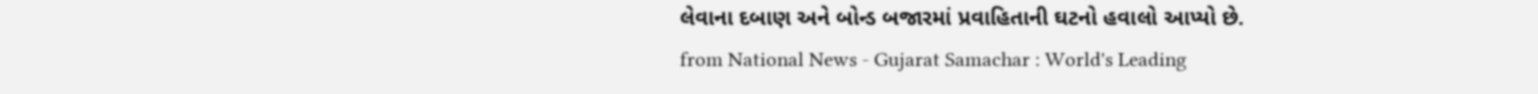લેવાના દબાણ અને બોન્ડ બજારમાં પ્રવાહિતાની ઘટનો હવાલો આપ્યો છે.
from National News - Gujarat Samachar : World's Leading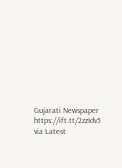Gujarati Newspaper https://ift.tt/2zzIdv5
via Latest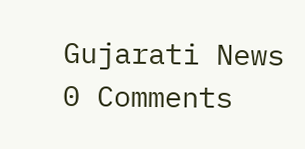Gujarati News
0 Comments